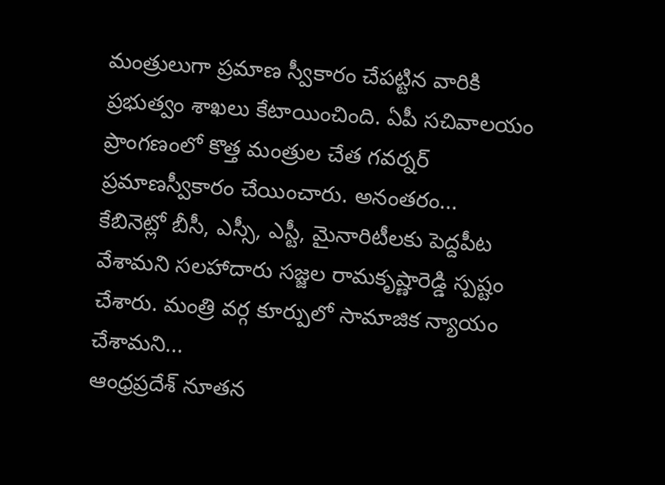మంత్రులుగా ప్రమాణ స్వీకారం చేపట్టిన వారికి ప్రభుత్వం శాఖలు కేటాయించింది. ఏపీ సచివాలయం ప్రాంగణంలో కొత్త మంత్రుల చేత గవర్నర్ ప్రమాణస్వీకారం చేయించారు. అనంతరం...
కేబినెట్లో బీసీ, ఎస్సీ, ఎస్టీ, మైనారిటీలకు పెద్దపీట వేశామని సలహాదారు సజ్జల రామకృష్ణారెడ్డి స్పష్టం చేశారు. మంత్రి వర్గ కూర్పులో సామాజిక న్యాయం చేశామని...
ఆంధ్రప్రదేశ్ నూతన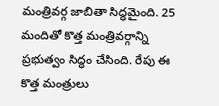మంత్రివర్గ జాబితా సిద్ధమైంది. 25 మందితో కొత్త మంత్రివర్గాన్ని ప్రభుత్వం సిద్ధం చేసింది. రేపు ఈ కొత్త మంత్రులు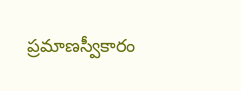ప్రమాణస్వీకారం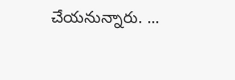చేయనున్నారు. ...